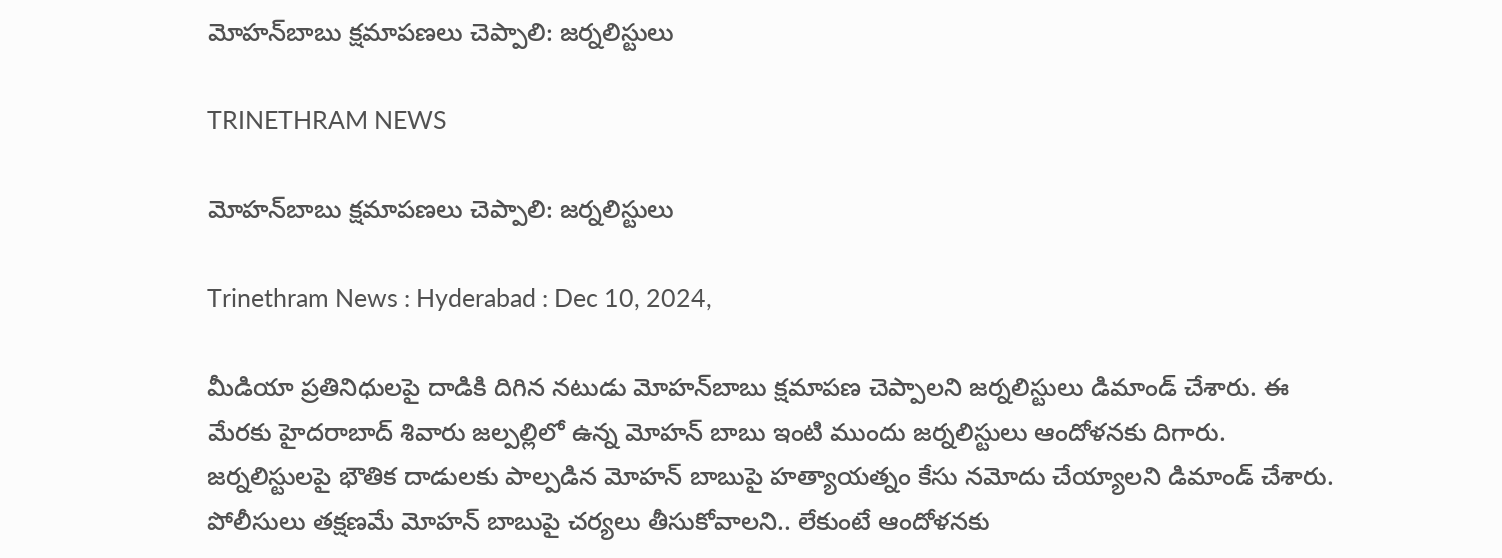మోహన్‌బాబు క్షమాపణలు చెప్పాలి: జర్నలిస్టులు

TRINETHRAM NEWS

మోహన్‌బాబు క్షమాపణలు చెప్పాలి: జర్నలిస్టులు

Trinethram News : Hyderabad : Dec 10, 2024,

మీడియా ప్రతినిధులపై దాడికి దిగిన నటుడు మోహన్‌బాబు క్షమాపణ చెప్పాలని జర్నలిస్టులు డిమాండ్ చేశారు. ఈ మేరకు హైదరాబాద్ శివారు జల్పల్లిలో ఉన్న మోహన్ బాబు ఇంటి ముందు జర్నలిస్టులు ఆందోళనకు దిగారు. జర్నలిస్టులపై భౌతిక దాడులకు పాల్పడిన మోహన్ బాబుపై హత్యాయత్నం కేసు నమోదు చేయ్యాలని డిమాండ్ చేశారు. పోలీసులు తక్షణమే మోహన్ బాబుపై చర్యలు తీసుకోవాలని.. లేకుంటే ఆందోళనకు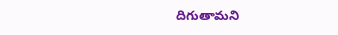దిగుతామని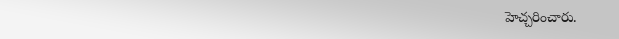హెచ్చరించారు.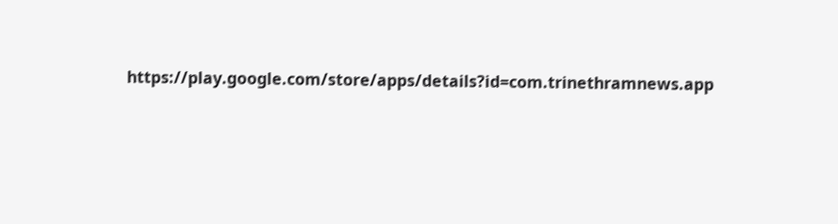https://play.google.com/store/apps/details?id=com.trinethramnews.app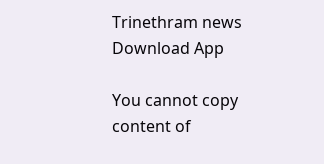Trinethram news
Download App

You cannot copy content of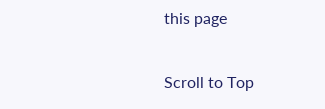this page

Scroll to Top